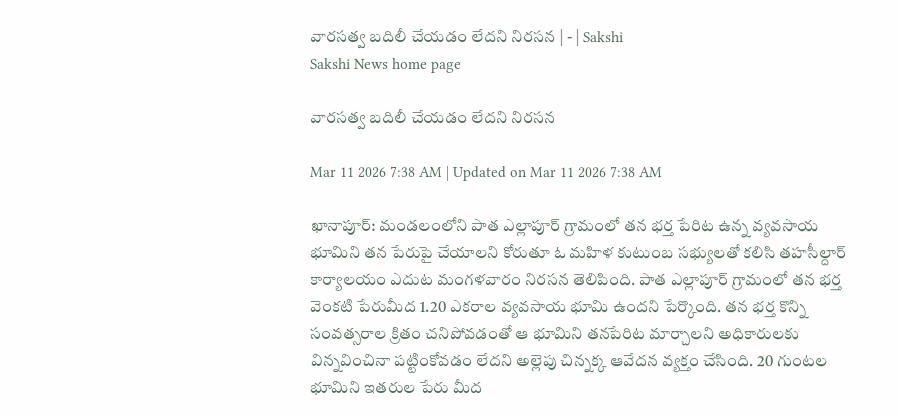వారసత్వ బదిలీ చేయడం లేదని నిరసన | - | Sakshi
Sakshi News home page

వారసత్వ బదిలీ చేయడం లేదని నిరసన

Mar 11 2026 7:38 AM | Updated on Mar 11 2026 7:38 AM

ఖానాపూర్‌: మండలంలోని పాత ఎల్లాపూర్‌ గ్రామంలో తన భర్త పేరిట ఉన్న వ్యవసాయ భూమిని తన పేరుపై చేయాలని కోరుతూ ఓ మహిళ కుటుంబ సభ్యులతో కలిసి తహసీల్దార్‌ కార్యాలయం ఎదుట మంగళవారం నిరసన తెలిపింది. పాత ఎల్లాపూర్‌ గ్రామంలో తన భర్త వెంకటి పేరుమీద 1.20 ఎకరాల వ్యవసాయ భూమి ఉందని పేర్కొంది. తన భర్త కొన్ని సంవత్సరాల క్రితం చనిపోవడంతో ఆ భూమిని తనపేరిట మార్చాలని అధికారులకు విన్నవించినా పట్టింకోవడం లేదని అల్లెపు చిన్నక్క ఆవేదన వ్యక్తం చేసింది. 20 గుంటల భూమిని ఇతరుల పేరు మీద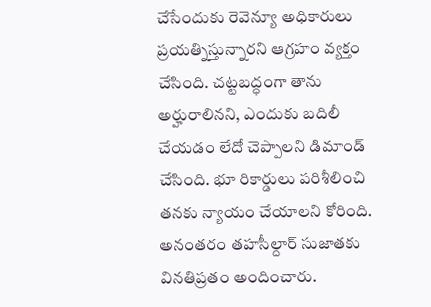చేసేందుకు రెవెన్యూ అధికారులు ప్రయత్నిస్తున్నారని ఆగ్రహం వ్యక్తం చేసింది. చట్టబద్ధంగా తాను అర్హురాలినని, ఎందుకు బదిలీ చేయడం లేదో చెప్పాలని డిమాండ్‌ చేసింది. భూ రికార్డులు పరిశీలించి తనకు న్యాయం చేయాలని కోరింది. అనంతరం తహసీల్దార్‌ సుజాతకు వినతిప్రతం అందించారు.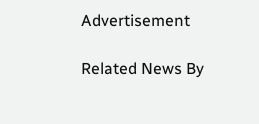Advertisement

Related News By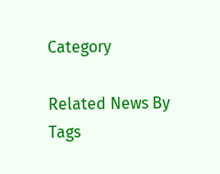Category

Related News By Tags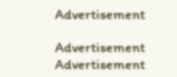Advertisement

Advertisement
Advertisement